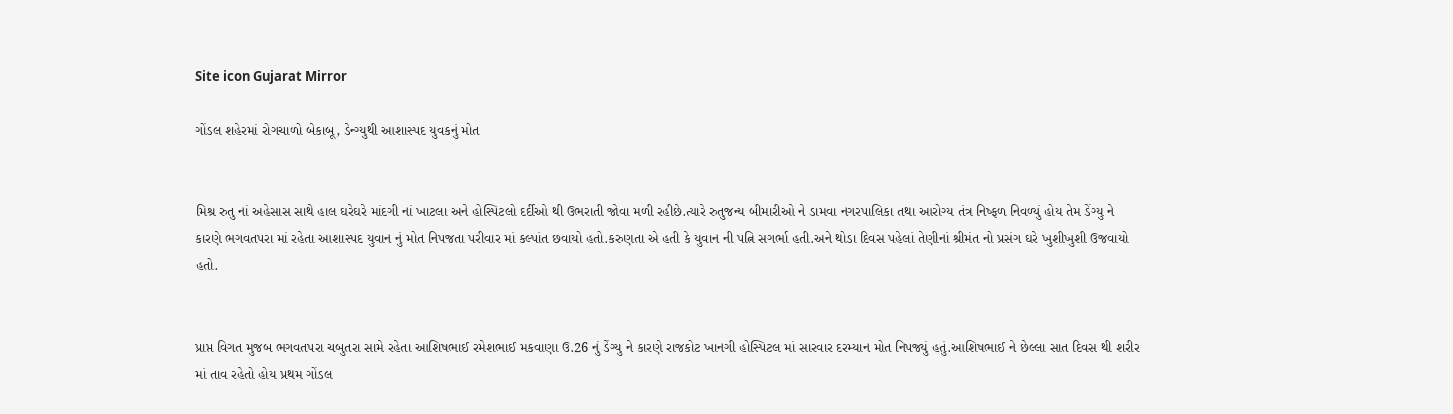Site icon Gujarat Mirror

ગોંડલ શહેરમાં રોગચાળો બેકાબૂ, ડેન્ગ્યુથી આશાસ્પદ યુવકનું મોત


મિશ્ર રુતુ નાં અહેસાસ સાથે હાલ ઘરેઘરે માંદગી નાં ખાટલા અને હોસ્પિટલો દર્દીઓ થી ઉભરાતી જોવા મળી રહીછે.ત્યારે રુતુજન્ય બીમારીઓ ને ડામવા નગરપાલિકા તથા આરોગ્ય તંત્ર નિષ્ફળ નિવળ્યું હોય તેમ ડેંગ્યુ ને કારણે ભગવતપરા માં રહેતા આશાસ્પદ યુવાન નું મોત નિપજતા પરીવાર માં કલ્પાંત છવાયો હતો.કરુણતા એ હતી કે યુવાન ની પત્નિ સગર્ભા હતી.અને થોડા દિવસ પહેલાં તેણીનાં શ્રીમંત નો પ્રસંગ ઘરે ખુશીખુશી ઉજવાયો હતો.


પ્રાપ્ત વિગત મુજબ ભગવતપરા ચબુતરા સામે રહેતા આશિષભાઈ રમેશભાઈ મકવાણા ઉ.26 નું ડેંગ્યુ ને કારણે રાજકોટ ખાનગી હોસ્પિટલ માં સારવાર દરમ્યાન મોત નિપજ્યું હતું.આશિષભાઈ ને છેલ્લા સાત દિવસ થી શરીર માં તાવ રહેતો હોય પ્રથમ ગોંડલ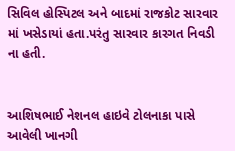સિવિલ હોસ્પિટલ અને બાદમાં રાજકોટ સારવાર માં ખસેડાયાં હતા.પરંતુ સારવાર કારગત નિવડી ના હતી.


આશિષભાઈ નેશનલ હાઇવે ટોલનાકા પાસે આવેલી ખાનગી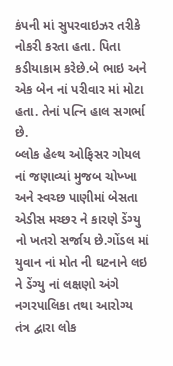કંપની માં સુપરવાઇઝર તરીકે નોકરી કરતા હતા. પિતા કડીયાકામ કરેછે.બે ભાઇ અને એક બેન નાં પરીવાર માં મોટા હતા. તેનાં પત્નિ હાલ સગર્ભા છે.
બ્લોક હેલ્થ ઓફિસર ગોયલ નાં જણાવ્યાં મુજબ ચોખ્ખા અને સ્વચ્છ પાણીમાં બેસતા એડીસ મચ્છર ને કારણે ડેંગ્યુ નો ખતરો સર્જાય છે.ગોંડલ માં યુવાન નાં મોત ની ઘટનાને લઇ ને ડેંગ્યુ નાં લક્ષણો અંગે નગરપાલિકા તથા આરોગ્ય તંત્ર દ્વારા લોક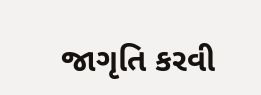જાગૃતિ કરવી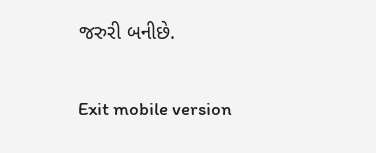જરુરી બનીછે.

Exit mobile version